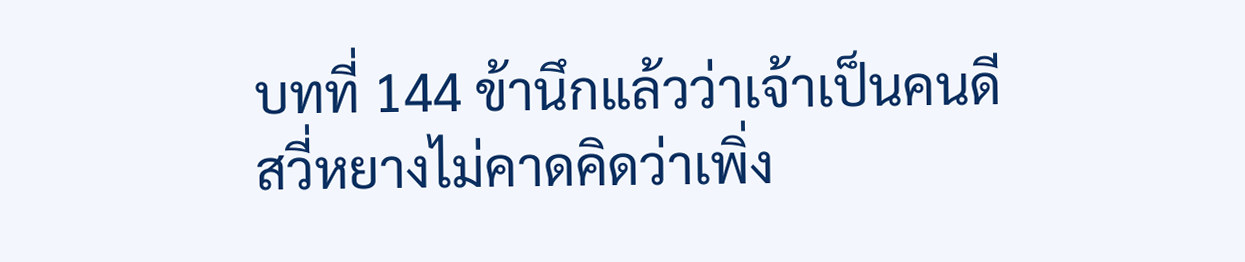บทที่ 144 ข้านึกแล้วว่าเจ้าเป็นคนดี
สวี่หยางไม่คาดคิดว่าเพิ่ง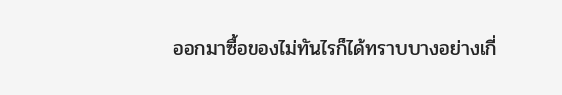ออกมาซื้อของไม่ทันไรก็ได้ทราบบางอย่างเกี่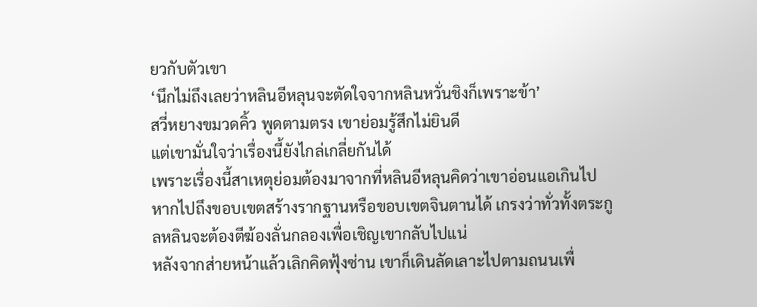ยวกับตัวเขา
‘นึกไม่ถึงเลยว่าหลินอีหลุนจะตัดใจจากหลินหวั่นชิงก็เพราะข้า’
สวี่หยางขมวดคิ้ว พูดตามตรง เขาย่อมรู้สึกไม่ยินดี
แต่เขามั่นใจว่าเรื่องนี้ยังไกล่เกลี่ยกันได้
เพราะเรื่องนี้สาเหตุย่อมต้องมาจากที่หลินอีหลุนคิดว่าเขาอ่อนแอเกินไป หากไปถึงขอบเขตสร้างรากฐานหรือขอบเขตจินตานได้ เกรงว่าทั่วทั้งตระกูลหลินจะต้องตีฆ้องลั่นกลองเพื่อเชิญเขากลับไปแน่
หลังจากส่ายหน้าแล้วเลิกคิดฟุ้งซ่าน เขาก็เดินลัดเลาะไปตามถนนเพื่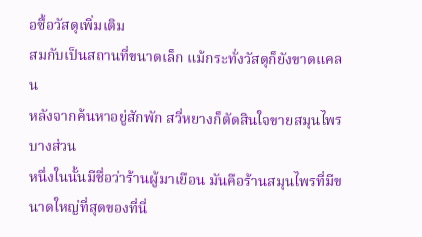อซื้อวัสดุเพิ่มเติม
สมกับเป็นสถานที่ขนาดเล็ก แม้กระทั่งวัสดุก็ยังขาดแคลน
หลังจากค้นหาอยู่สักพัก สวี่หยางก็ตัดสินใจขายสมุนไพรบางส่วน
หนึ่งในนั้นมีชื่อว่าร้านผู้มาเยือน มันคือร้านสมุนไพรที่มีขนาดใหญ่ที่สุดของที่นี่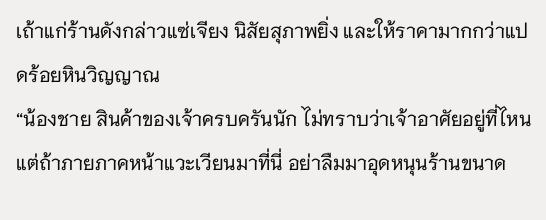เถ้าแก่ร้านดังกล่าวแซ่เจียง นิสัยสุภาพยิ่ง และให้ราคามากกว่าแปดร้อยหินวิญญาณ
“น้องชาย สินค้าของเจ้าครบครันนัก ไม่ทราบว่าเจ้าอาศัยอยู่ที่ไหน แต่ถ้าภายภาคหน้าแวะเวียนมาที่นี่ อย่าลืมมาอุดหนุนร้านขนาด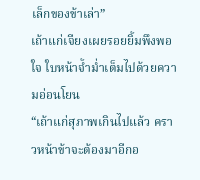เล็กของข้าเล่า”
เถ้าแก่เจียงเผยรอยยิ้มพึงพอใจ ใบหน้าจ้ำม่ำเต็มไปด้วยความอ่อนโยน
“เถ้าแก่สุภาพเกินไปแล้ว คราวหน้าข้าจะต้องมาอีกอ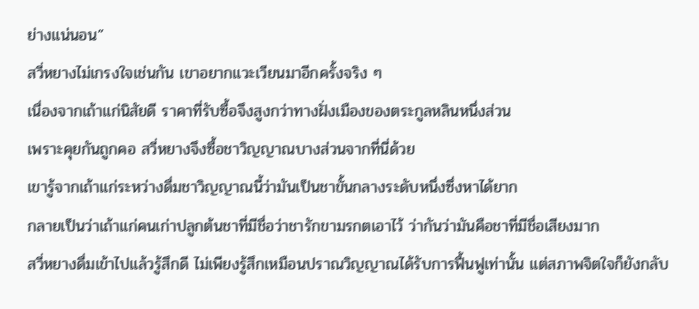ย่างแน่นอน”
สวี่หยางไม่เกรงใจเช่นกัน เขาอยากแวะเวียนมาอีกครั้งจริง ๆ
เนื่องจากเถ้าแก่นิสัยดี ราคาที่รับซื้อจึงสูงกว่าทางฝั่งเมืองของตระกูลหลินหนึ่งส่วน
เพราะคุยกันถูกคอ สวี่หยางจึงซื้อชาวิญญาณบางส่วนจากที่นี่ด้วย
เขารู้จากเถ้าแก่ระหว่างดื่มชาวิญญาณนี้ว่ามันเป็นชาขั้นกลางระดับหนึ่งซึ่งหาได้ยาก
กลายเป็นว่าเถ้าแก่คนเก่าปลูกต้นชาที่มีชื่อว่าชารักขามรกตเอาไว้ ว่ากันว่ามันคือชาที่มีชื่อเสียงมาก
สวี่หยางดื่มเข้าไปแล้วรู้สึกดี ไม่เพียงรู้สึกเหมือนปราณวิญญาณได้รับการฟื้นฟูเท่านั้น แต่สภาพจิตใจก็ยังกลับ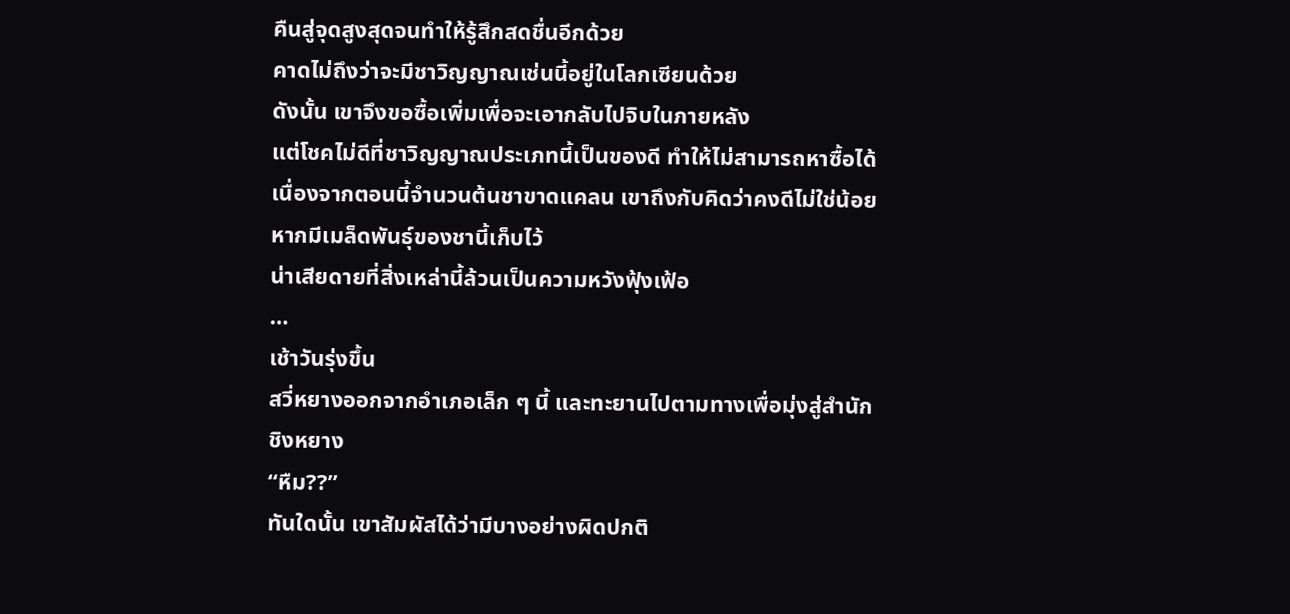คืนสู่จุดสูงสุดจนทำให้รู้สึกสดชื่นอีกด้วย
คาดไม่ถึงว่าจะมีชาวิญญาณเช่นนี้อยู่ในโลกเซียนด้วย
ดังนั้น เขาจึงขอซื้อเพิ่มเพื่อจะเอากลับไปจิบในภายหลัง
แต่โชคไม่ดีที่ชาวิญญาณประเภทนี้เป็นของดี ทำให้ไม่สามารถหาซื้อได้
เนื่องจากตอนนี้จำนวนต้นชาขาดแคลน เขาถึงกับคิดว่าคงดีไม่ใช่น้อยหากมีเมล็ดพันธุ์ของชานี้เก็บไว้
น่าเสียดายที่สิ่งเหล่านี้ล้วนเป็นความหวังฟุ้งเฟ้อ
…
เช้าวันรุ่งขึ้น
สวี่หยางออกจากอำเภอเล็ก ๆ นี้ และทะยานไปตามทางเพื่อมุ่งสู่สำนักชิงหยาง
“หืม??”
ทันใดนั้น เขาสัมผัสได้ว่ามีบางอย่างผิดปกติ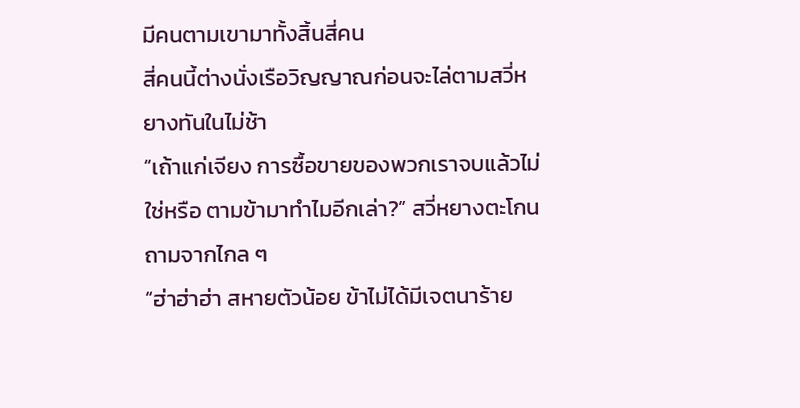มีคนตามเขามาทั้งสิ้นสี่คน
สี่คนนี้ต่างนั่งเรือวิญญาณก่อนจะไล่ตามสวี่หยางทันในไม่ช้า
“เถ้าแก่เจียง การซื้อขายของพวกเราจบแล้วไม่ใช่หรือ ตามข้ามาทำไมอีกเล่า?” สวี่หยางตะโกนถามจากไกล ๆ
“ฮ่าฮ่าฮ่า สหายตัวน้อย ข้าไม่ได้มีเจตนาร้าย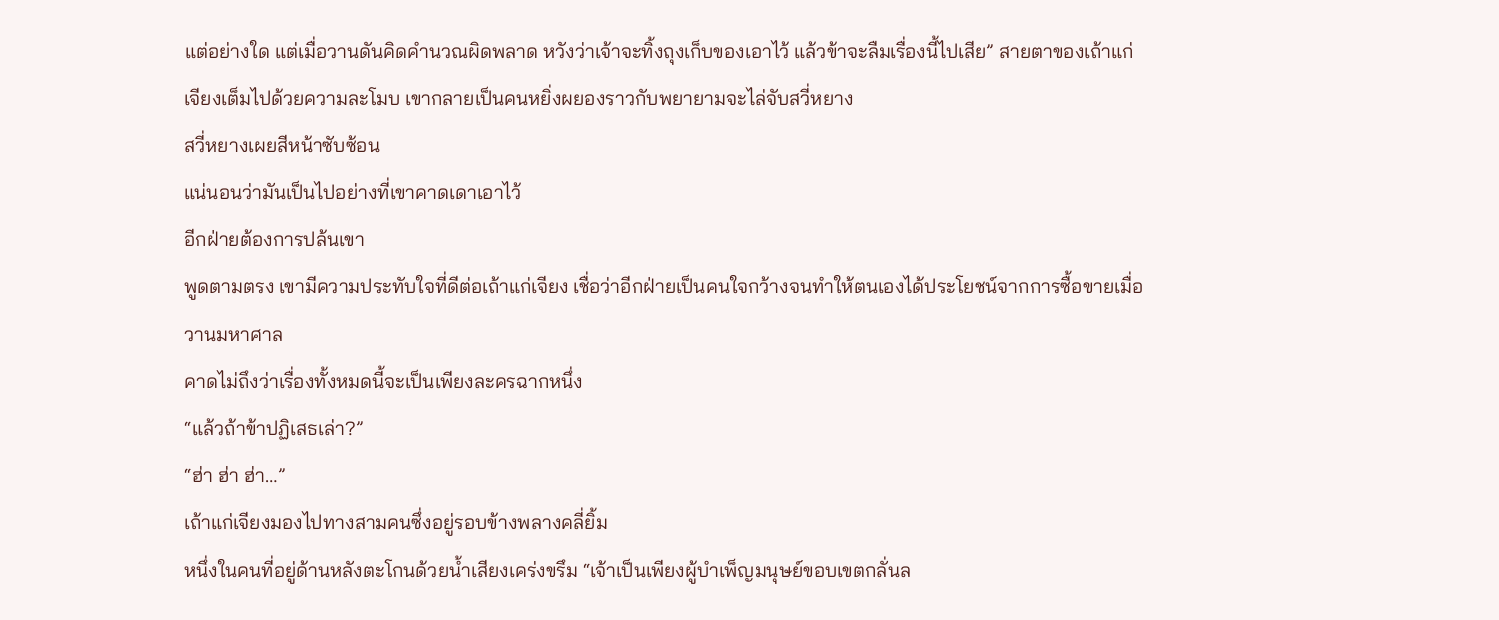แต่อย่างใด แต่เมื่อวานดันคิดคำนวณผิดพลาด หวังว่าเจ้าจะทิ้งถุงเก็บของเอาไว้ แล้วข้าจะลืมเรื่องนี้ไปเสีย” สายตาของเถ้าแก่เจียงเต็มไปด้วยความละโมบ เขากลายเป็นคนหยิ่งผยองราวกับพยายามจะไล่จับสวี่หยาง
สวี่หยางเผยสีหน้าซับซ้อน
แน่นอนว่ามันเป็นไปอย่างที่เขาคาดเดาเอาไว้
อีกฝ่ายต้องการปล้นเขา
พูดตามตรง เขามีความประทับใจที่ดีต่อเถ้าแก่เจียง เชื่อว่าอีกฝ่ายเป็นคนใจกว้างจนทำให้ตนเองได้ประโยชน์จากการซื้อขายเมื่อวานมหาศาล
คาดไม่ถึงว่าเรื่องทั้งหมดนี้จะเป็นเพียงละครฉากหนึ่ง
“แล้วถ้าข้าปฏิเสธเล่า?”
“ฮ่า ฮ่า ฮ่า…”
เถ้าแก่เจียงมองไปทางสามคนซึ่งอยู่รอบข้างพลางคลี่ยิ้ม
หนึ่งในคนที่อยู่ด้านหลังตะโกนด้วยน้ำเสียงเคร่งขรึม “เจ้าเป็นเพียงผู้บำเพ็ญมนุษย์ขอบเขตกลั่นล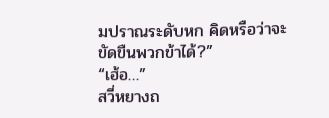มปราณระดับหก คิดหรือว่าจะขัดขืนพวกข้าได้?”
“เฮ้อ…”
สวี่หยางถ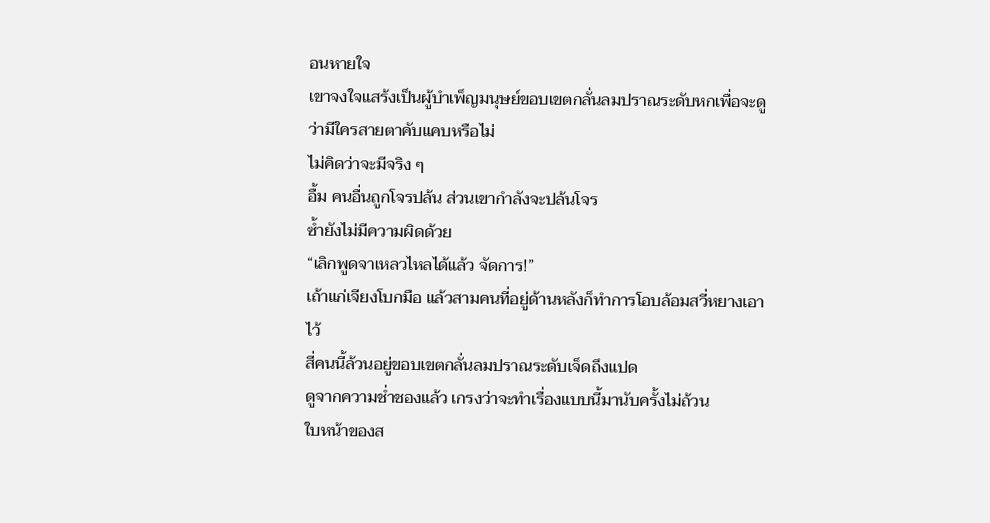อนหายใจ
เขาจงใจแสร้งเป็นผู้บำเพ็ญมนุษย์ขอบเขตกลั่นลมปราณระดับหกเพื่อจะดูว่ามีใครสายตาคับแคบหรือไม่
ไม่คิดว่าจะมีจริง ๆ
อื้ม คนอื่นถูกโจรปล้น ส่วนเขากำลังจะปล้นโจร
ซ้ำยังไม่มีความผิดด้วย
“เลิกพูดจาเหลวไหลได้แล้ว จัดการ!”
เถ้าแก่เจียงโบกมือ แล้วสามคนที่อยู่ด้านหลังก็ทำการโอบล้อมสวี่หยางเอาไว้
สี่คนนี้ล้วนอยู่ขอบเขตกลั่นลมปราณระดับเจ็ดถึงแปด
ดูจากความช่ำชองแล้ว เกรงว่าจะทำเรื่องแบบนี้มานับครั้งไม่ถ้วน
ใบหน้าของส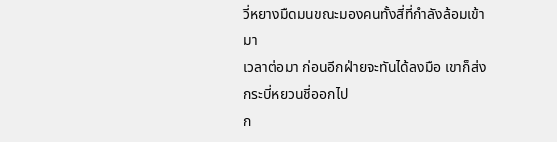วี่หยางมืดมนขณะมองคนทั้งสี่ที่กำลังล้อมเข้ามา
เวลาต่อมา ก่อนอีกฝ่ายจะทันได้ลงมือ เขาก็ส่งกระบี่หยวนชี่ออกไป
ก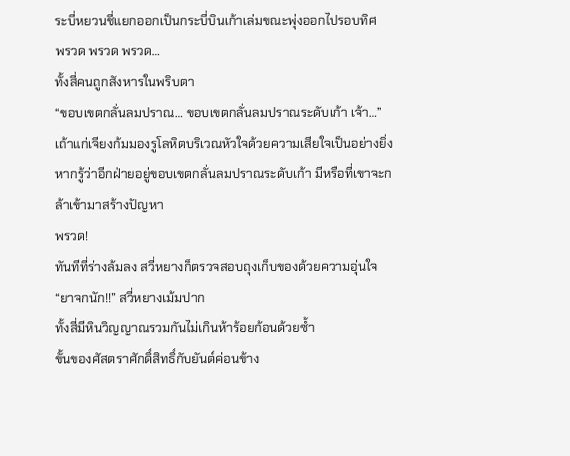ระบี่หยวนชี่แยกออกเป็นกระบี่บินเก้าเล่มขณะพุ่งออกไปรอบทิศ
พรวด พรวด พรวด…
ทั้งสี่คนถูกสังหารในพริบตา
“ขอบเขตกลั่นลมปราณ… ขอบเขตกลั่นลมปราณระดับเก้า เจ้า…”
เถ้าแก่เจียงก้มมองรูโลหิตบริเวณหัวใจด้วยความเสียใจเป็นอย่างยิ่ง
หากรู้ว่าอีกฝ่ายอยู่ขอบเขตกลั่นลมปราณระดับเก้า มีหรือที่เขาจะกล้าเข้ามาสร้างปัญหา
พรวด!
ทันทีที่ร่างล้มลง สวี่หยางก็ตรวจสอบถุงเก็บของด้วยความอุ่นใจ
“ยาจกนัก!!” สวี่หยางเม้มปาก
ทั้งสี่มีหินวิญญาณรวมกันไม่เกินห้าร้อยก้อนด้วยซ้ำ
ขั้นของศัสตราศักดิ์สิทธิ์กับยันต์ค่อนข้าง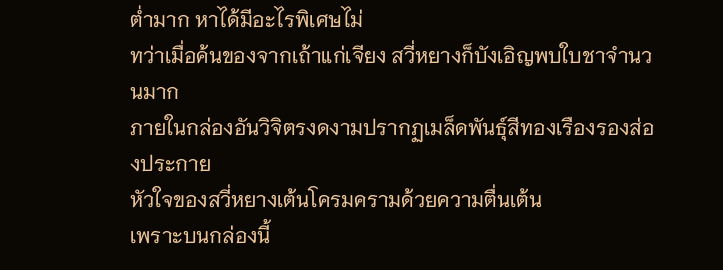ต่ำมาก หาได้มีอะไรพิเศษไม่
ทว่าเมื่อค้นของจากเถ้าแก่เจียง สวี่หยางก็บังเอิญพบใบชาจำนวนมาก
ภายในกล่องอันวิจิตรงดงามปรากฏเมล็ดพันธุ์สีทองเรืองรองส่องประกาย
หัวใจของสวี่หยางเต้นโครมครามด้วยความตื่นเต้น
เพราะบนกล่องนี้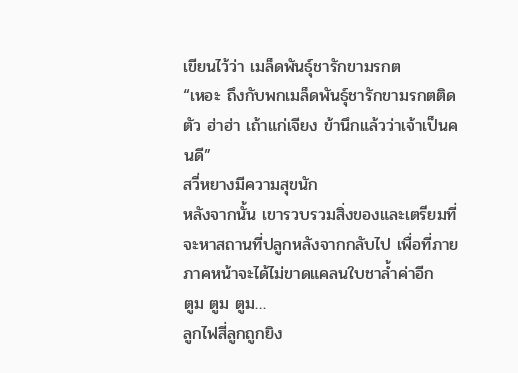เขียนไว้ว่า เมล็ดพันธุ์ชารักขามรกต
“เหอะ ถึงกับพกเมล็ดพันธุ์ชารักขามรกตติดตัว ฮ่าฮ่า เถ้าแก่เจียง ข้านึกแล้วว่าเจ้าเป็นคนดี”
สวี่หยางมีความสุขนัก
หลังจากนั้น เขารวบรวมสิ่งของและเตรียมที่จะหาสถานที่ปลูกหลังจากกลับไป เพื่อที่ภายภาคหน้าจะได้ไม่ขาดแคลนใบชาล้ำค่าอีก
ตูม ตูม ตูม…
ลูกไฟสี่ลูกถูกยิง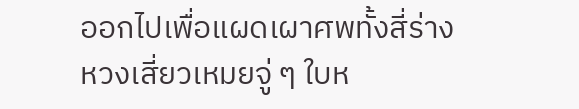ออกไปเพื่อแผดเผาศพทั้งสี่ร่าง
หวงเสี่ยวเหมยจู่ ๆ ใบห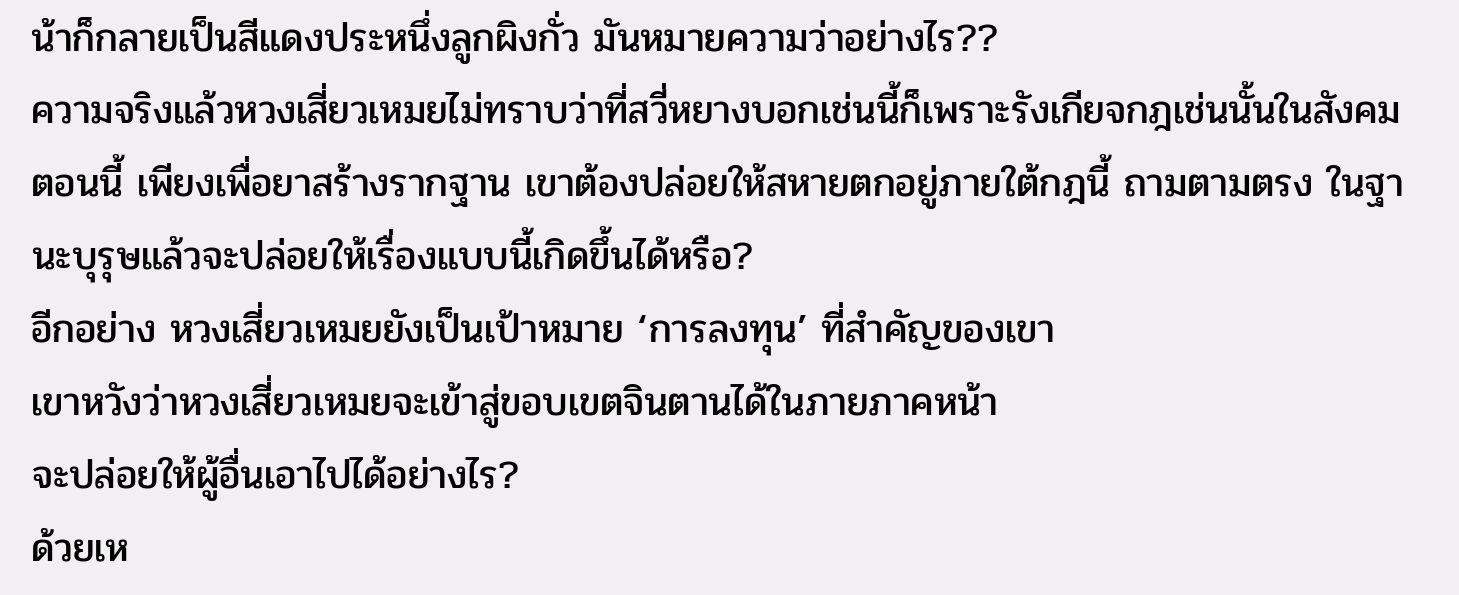น้าก็กลายเป็นสีแดงประหนึ่งลูกผิงกั่ว มันหมายความว่าอย่างไร??
ความจริงแล้วหวงเสี่ยวเหมยไม่ทราบว่าที่สวี่หยางบอกเช่นนี้ก็เพราะรังเกียจกฎเช่นนั้นในสังคม
ตอนนี้ เพียงเพื่อยาสร้างรากฐาน เขาต้องปล่อยให้สหายตกอยู่ภายใต้กฎนี้ ถามตามตรง ในฐานะบุรุษแล้วจะปล่อยให้เรื่องแบบนี้เกิดขึ้นได้หรือ?
อีกอย่าง หวงเสี่ยวเหมยยังเป็นเป้าหมาย ‘การลงทุน’ ที่สำคัญของเขา
เขาหวังว่าหวงเสี่ยวเหมยจะเข้าสู่ขอบเขตจินตานได้ในภายภาคหน้า
จะปล่อยให้ผู้อื่นเอาไปได้อย่างไร?
ด้วยเห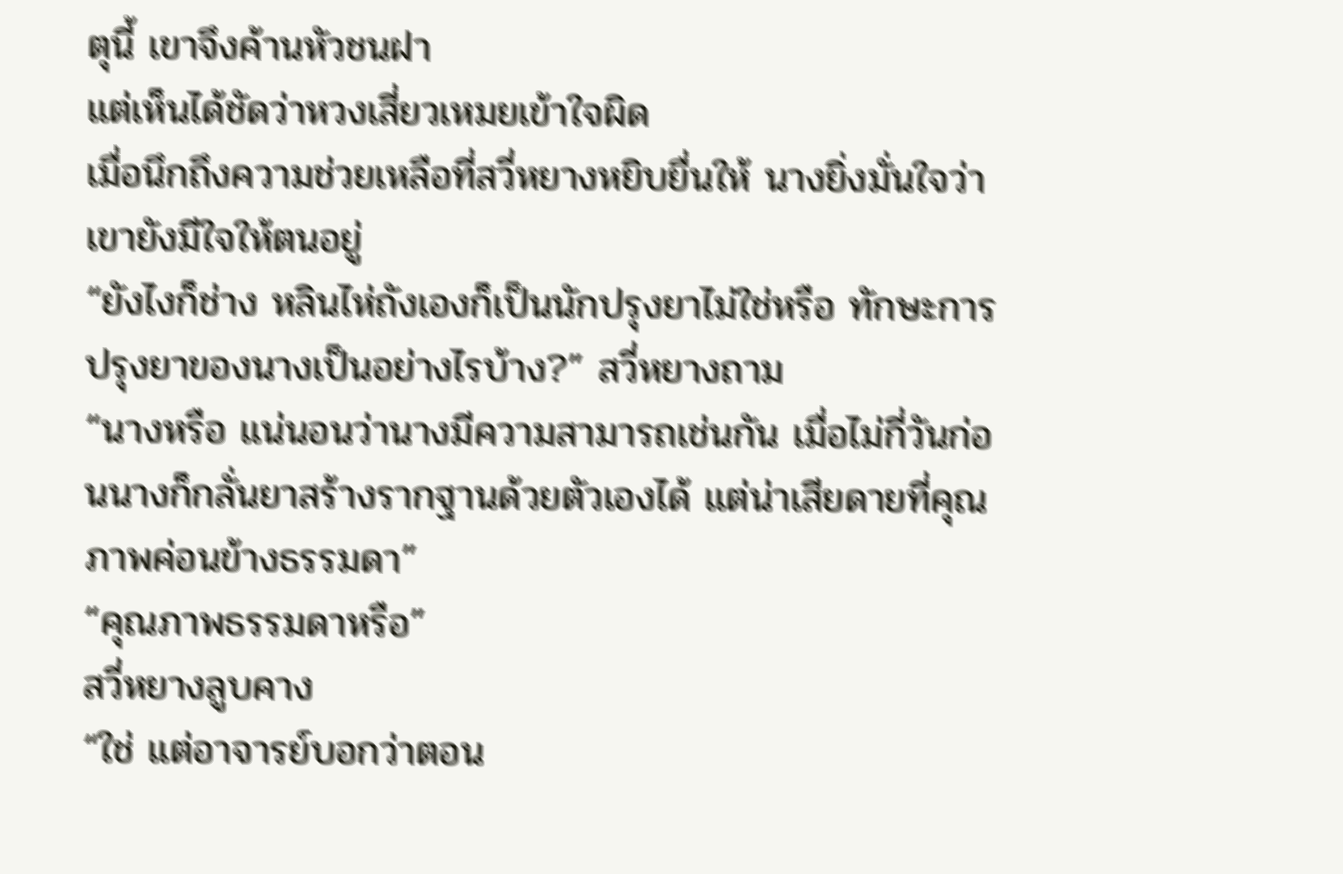ตุนี้ เขาจึงค้านหัวชนฝา
แต่เห็นได้ชัดว่าหวงเสี่ยวเหมยเข้าใจผิด
เมื่อนึกถึงความช่วยเหลือที่สวี่หยางหยิบยื่นให้ นางยิ่งมั่นใจว่าเขายังมีใจให้ตนอยู่
“ยังไงก็ช่าง หลินไห่ถังเองก็เป็นนักปรุงยาไม่ใช่หรือ ทักษะการปรุงยาของนางเป็นอย่างไรบ้าง?” สวี่หยางถาม
“นางหรือ แน่นอนว่านางมีความสามารถเช่นกัน เมื่อไม่กี่วันก่อนนางก็กลั่นยาสร้างรากฐานด้วยตัวเองได้ แต่น่าเสียดายที่คุณภาพค่อนข้างธรรมดา”
“คุณภาพธรรมดาหรือ”
สวี่หยางลูบคาง
“ใช่ แต่อาจารย์บอกว่าตอน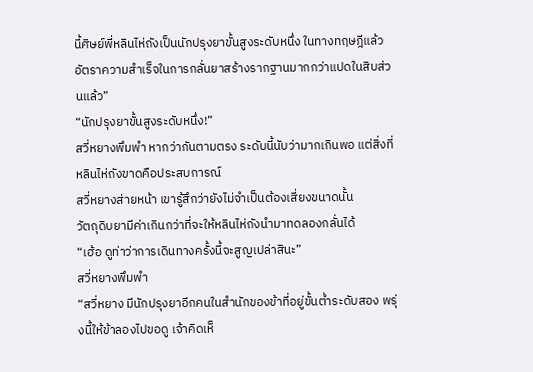นี้ศิษย์พี่หลินไห่ถังเป็นนักปรุงยาขั้นสูงระดับหนึ่ง ในทางทฤษฎีแล้ว อัตราความสำเร็จในการกลั่นยาสร้างรากฐานมากกว่าแปดในสิบส่วนแล้ว”
“นักปรุงยาขั้นสูงระดับหนึ่ง!”
สวี่หยางพึมพำ หากว่ากันตามตรง ระดับนี้นับว่ามากเกินพอ แต่สิ่งที่หลินไห่ถังขาดคือประสบการณ์
สวี่หยางส่ายหน้า เขารู้สึกว่ายังไม่จำเป็นต้องเสี่ยงขนาดนั้น
วัตถุดิบยามีค่าเกินกว่าที่จะให้หลินไห่ถังนำมาทดลองกลั่นได้
“เฮ้อ ดูท่าว่าการเดินทางครั้งนี้จะสูญเปล่าสินะ”
สวี่หยางพึมพำ
“สวี่หยาง มีนักปรุงยาอีกคนในสำนักของข้าที่อยู่ขั้นต่ำระดับสอง พรุ่งนี้ให้ข้าลองไปขอดู เจ้าคิดเห็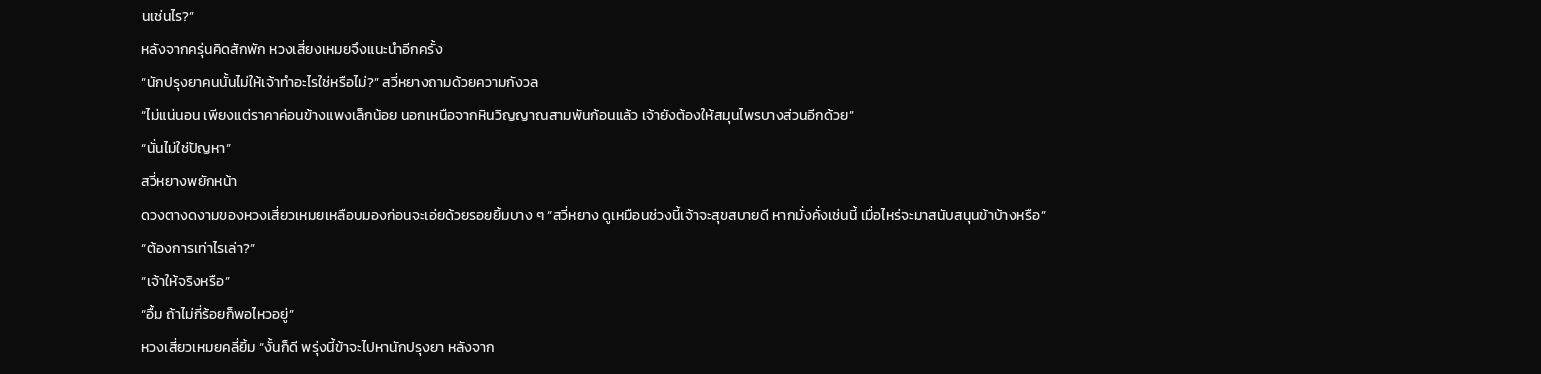นเช่นไร?”
หลังจากครุ่นคิดสักพัก หวงเสี่ยงเหมยจึงแนะนำอีกครั้ง
“นักปรุงยาคนนั้นไม่ให้เจ้าทำอะไรใช่หรือไม่?” สวี่หยางถามด้วยความกังวล
“ไม่แน่นอน เพียงแต่ราคาค่อนข้างแพงเล็กน้อย นอกเหนือจากหินวิญญาณสามพันก้อนแล้ว เจ้ายังต้องให้สมุนไพรบางส่วนอีกด้วย”
“นั่นไม่ใช่ปัญหา”
สวี่หยางพยักหน้า
ดวงตางดงามของหวงเสี่ยวเหมยเหลือบมองก่อนจะเอ่ยด้วยรอยยิ้มบาง ๆ “สวี่หยาง ดูเหมือนช่วงนี้เจ้าจะสุขสบายดี หากมั่งคั่งเช่นนี้ เมื่อไหร่จะมาสนับสนุนข้าบ้างหรือ”
“ต้องการเท่าไรเล่า?”
“เจ้าให้จริงหรือ”
“อื้ม ถ้าไม่กี่ร้อยก็พอไหวอยู่”
หวงเสี่ยวเหมยคลี่ยิ้ม “งั้นก็ดี พรุ่งนี้ข้าจะไปหานักปรุงยา หลังจาก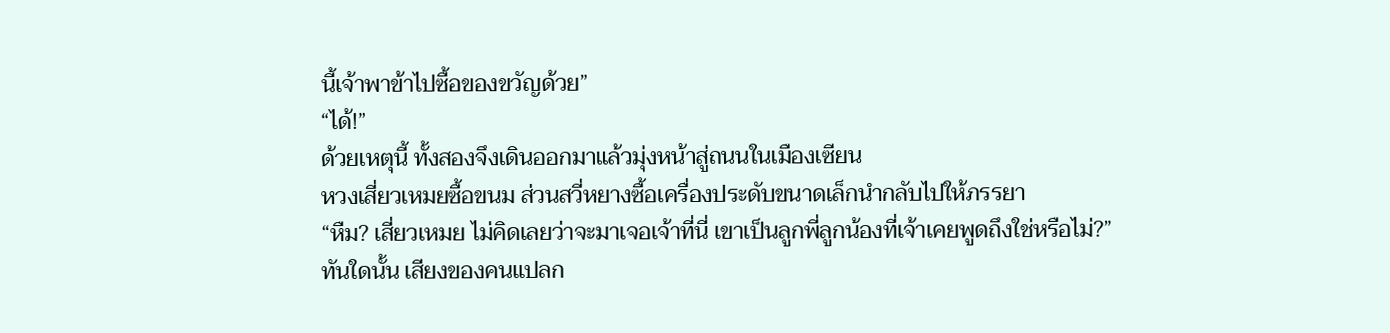นี้เจ้าพาข้าไปซื้อของขวัญด้วย”
“ได้!”
ด้วยเหตุนี้ ทั้งสองจึงเดินออกมาแล้วมุ่งหน้าสู่ถนนในเมืองเซียน
หวงเสี่ยวเหมยซื้อขนม ส่วนสวี่หยางซื้อเครื่องประดับขนาดเล็กนำกลับไปให้ภรรยา
“หืม? เสี่ยวเหมย ไม่คิดเลยว่าจะมาเจอเจ้าที่นี่ เขาเป็นลูกพี่ลูกน้องที่เจ้าเคยพูดถึงใช่หรือไม่?”
ทันใดนั้น เสียงของคนแปลก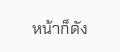หน้าก็ดัง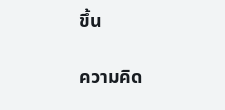ขึ้น

ความคิด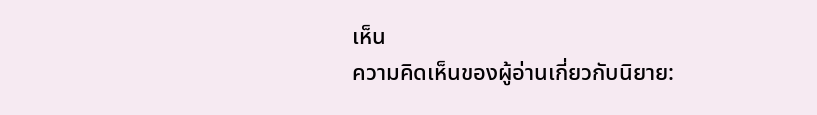เห็น
ความคิดเห็นของผู้อ่านเกี่ยวกับนิยาย: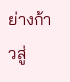ย่างก้าวสู่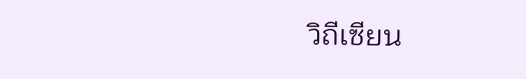วิถีเซียน